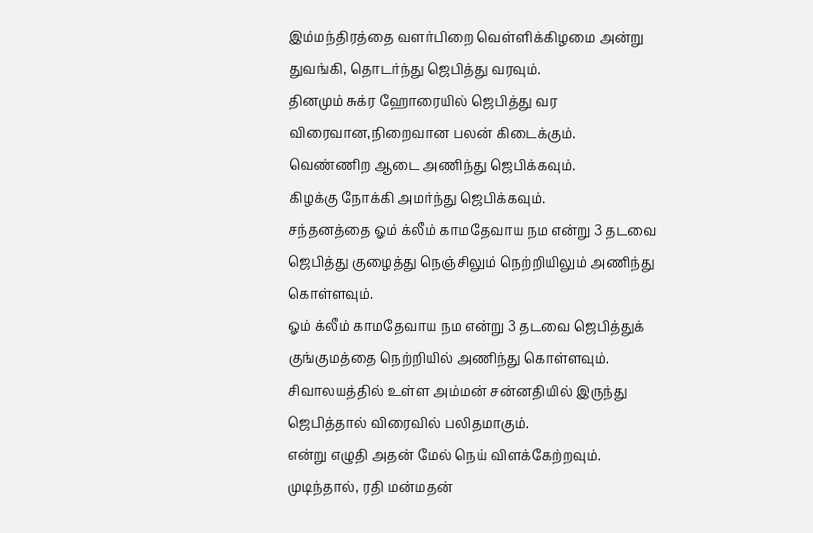இம்மந்திரத்தை வளர்பிறை வெள்ளிக்கிழமை அன்று துவங்கி, தொடர்ந்து ஜெபித்து வரவும்.
தினமும் சுக்ர ஹோரையில் ஜெபித்து வர விரைவான,நிறைவான பலன் கிடைக்கும்.
வெண்ணிற ஆடை அணிந்து ஜெபிக்கவும்.
கிழக்கு நோக்கி அமர்ந்து ஜெபிக்கவும்.
சந்தனத்தை ஓம் க்லீம் காமதேவாய நம என்று 3 தடவை ஜெபித்து குழைத்து நெஞ்சிலும் நெற்றியிலும் அணிந்து கொள்ளவும்.
ஓம் க்லீம் காமதேவாய நம என்று 3 தடவை ஜெபித்துக் குங்குமத்தை நெற்றியில் அணிந்து கொள்ளவும்.
சிவாலயத்தில் உள்ள அம்மன் சன்னதியில் இருந்து ஜெபித்தால் விரைவில் பலிதமாகும்.
என்று எழுதி அதன் மேல் நெய் விளக்கேற்றவும்.
முடிந்தால், ரதி மன்மதன்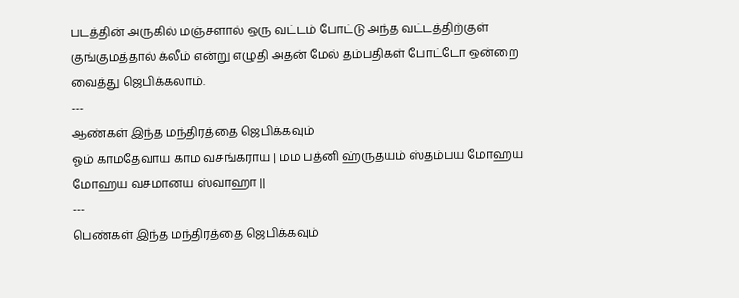படத்தின் அருகில் மஞ்சளால் ஒரு வட்டம் போட்டு அந்த வட்டத்திற்குள் குங்குமத்தால் க்லீம் என்று எழுதி அதன் மேல் தம்பதிகள் போட்டோ ஒன்றை வைத்து ஜெபிக்கலாம்.
---
ஆண்கள் இந்த மந்திரத்தை ஜெபிக்கவும்
ஓம் காமதேவாய காம வசங்கராய | மம பத்னி ஹ்ருதயம் ஸ்தம்பய மோஹய மோஹய வசமானய ஸ்வாஹா ||
---
பெண்கள் இந்த மந்திரத்தை ஜெபிக்கவும்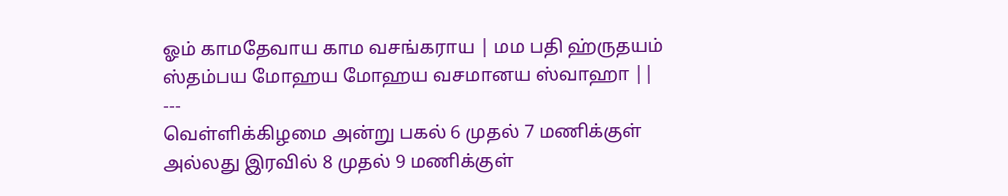ஓம் காமதேவாய காம வசங்கராய | மம பதி ஹ்ருதயம் ஸ்தம்பய மோஹய மோஹய வசமானய ஸ்வாஹா ||
---
வெள்ளிக்கிழமை அன்று பகல் 6 முதல் 7 மணிக்குள் அல்லது இரவில் 8 முதல் 9 மணிக்குள்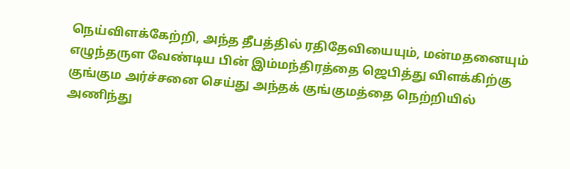நெய்விளக்கேற்றி, அந்த தீபத்தில் ரதிதேவியையும், மன்மதனையும் எழுந்தருள வேண்டிய பின் இம்மந்திரத்தை ஜெபித்து விளக்கிற்கு குங்கும அர்ச்சனை செய்து அந்தக் குங்குமத்தை நெற்றியில் அணிந்து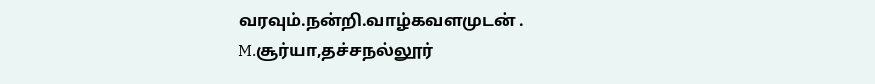வரவும்.நன்றி.வாழ்கவளமுடன் .
M.சூர்யா,தச்சநல்லூர்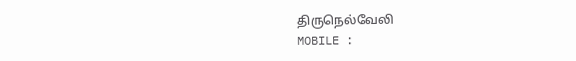திருநெல்வேலி
MOBILE :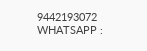9442193072
WHATSAPP :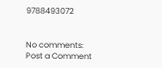9788493072


No comments:
Post a Comment